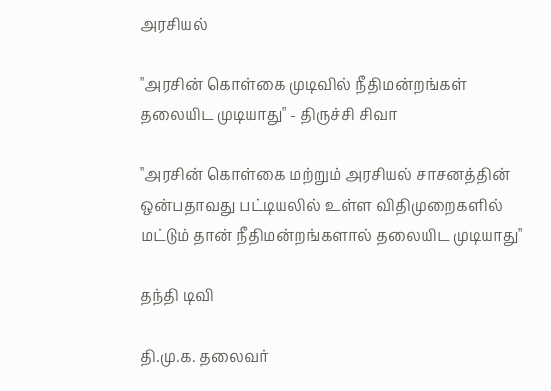அரசியல்

"அரசின் கொள்கை முடிவில் நீதிமன்றங்கள் தலையிட முடியாது" - திருச்சி சிவா

"அரசின் கொள்கை மற்றும் அரசியல் சாசனத்தின் ஒன்பதாவது பட்டியலில் உள்ள விதிமுறைகளில் மட்டும் தான் நீதிமன்றங்களால் தலையிட முடியாது"

தந்தி டிவி

தி.மு.க. தலைவர்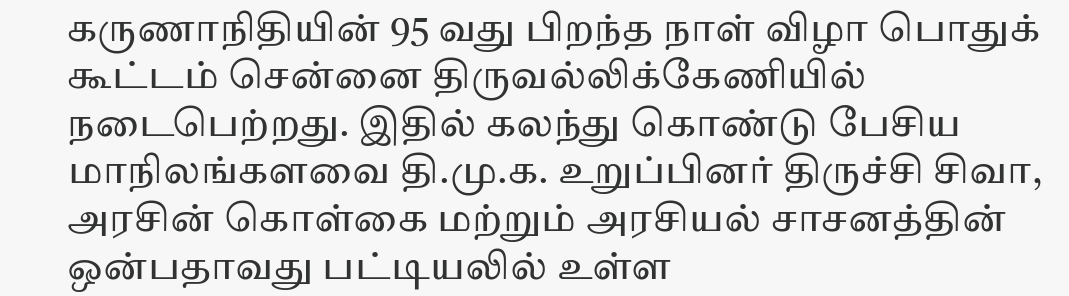கருணாநிதியின் 95 வது பிறந்த நாள் விழா பொதுக் கூட்டம் சென்னை திருவல்லிக்கேணியில் நடைபெற்றது. இதில் கலந்து கொண்டு பேசிய மாநிலங்களவை தி.மு.க. உறுப்பினர் திருச்சி சிவா, அரசின் கொள்கை மற்றும் அரசியல் சாசனத்தின் ஒன்பதாவது பட்டியலில் உள்ள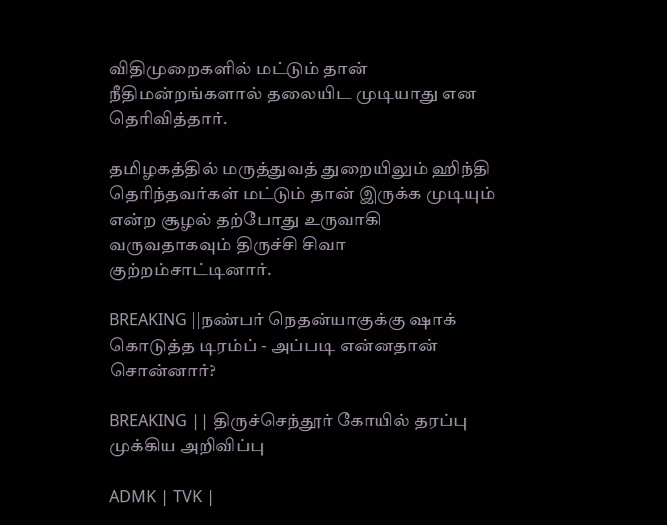விதிமுறைகளில் மட்டும் தான் நீதிமன்றங்களால் தலையிட முடியாது என தெரிவித்தார்.

தமிழகத்தில் மருத்துவத் துறையிலும் ஹிந்தி தெரிந்தவர்கள் மட்டும் தான் இருக்க முடியும் என்ற சூழல் தற்போது உருவாகி வருவதாகவும் திருச்சி சிவா குற்றம்சாட்டினார்.

BREAKING ||நண்பர் நெதன்யாகுக்கு ஷாக் கொடுத்த டிரம்ப் - அப்படி என்னதான் சொன்னார்?

BREAKING || திருச்செந்தூர் கோயில் தரப்பு முக்கிய அறிவிப்பு

ADMK | TVK |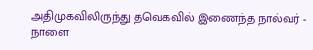அதிமுகவிலிருந்து தவெகவில் இணைந்த நால்வர் - நாளை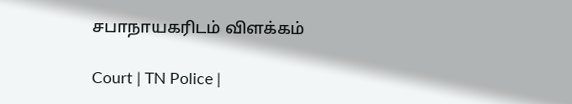சபாநாயகரிடம் விளக்கம்

Court | TN Police |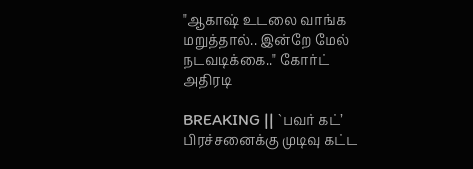"ஆகாஷ் உடலை வாங்க மறுத்தால்.. இன்றே மேல் நடவடிக்கை.." கோர்ட் அதிரடி

BREAKING || `பவர் கட்’ பிரச்சனைக்கு முடிவு கட்ட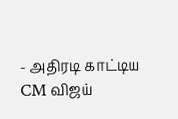- அதிரடி காட்டிய CM விஜய்